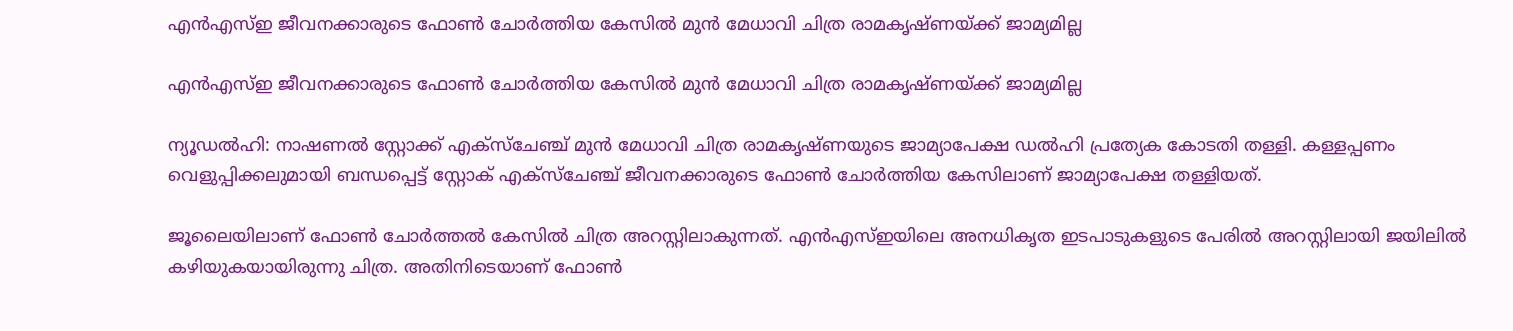എന്‍എസ്ഇ ജീവനക്കാരുടെ ഫോണ്‍ ചോര്‍ത്തിയ കേസില്‍ മുന്‍ മേധാവി ചിത്ര രാമകൃഷ്ണയ്ക്ക് ജാമ്യമില്ല

എന്‍എസ്ഇ ജീവനക്കാരുടെ ഫോണ്‍ ചോര്‍ത്തിയ കേസില്‍ മുന്‍ മേധാവി ചിത്ര രാമകൃഷ്ണയ്ക്ക് ജാമ്യമില്ല

ന്യൂഡല്‍ഹി: നാഷണല്‍ സ്റ്റോക്ക് എക്സ്ചേഞ്ച് മുന്‍ മേധാവി ചിത്ര രാമകൃഷ്ണയുടെ ജാമ്യാപേക്ഷ ഡല്‍ഹി പ്രത്യേക കോടതി തള്ളി. കള്ളപ്പണം വെളുപ്പിക്കലുമായി ബന്ധപ്പെട്ട് സ്റ്റോക് എക്സ്ചേഞ്ച് ജീവനക്കാരുടെ ഫോണ്‍ ചോര്‍ത്തിയ കേസിലാണ് ജാമ്യാപേക്ഷ തള്ളിയത്.

ജൂലൈയിലാണ് ഫോണ്‍ ചോര്‍ത്തല്‍ കേസില്‍ ചിത്ര അറസ്റ്റിലാകുന്നത്. എന്‍എസ്ഇയിലെ അനധികൃത ഇടപാടുകളുടെ പേരില്‍ അറസ്റ്റിലായി ജയിലില്‍ കഴിയുകയായിരുന്നു ചിത്ര. അതിനിടെയാണ് ഫോണ്‍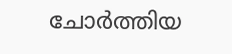ചോര്‍ത്തിയ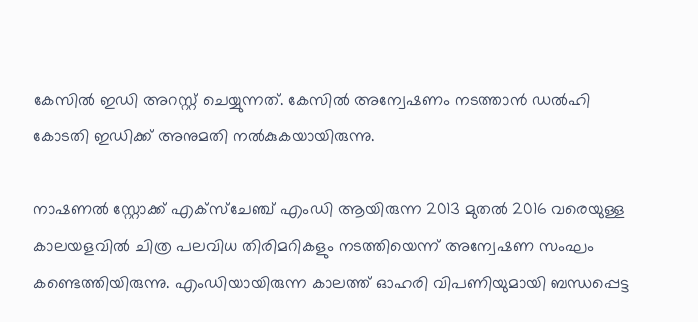കേസില്‍ ഇഡി അറസ്റ്റ് ചെയ്യുന്നത്. കേസില്‍ അന്വേഷണം നടത്താന്‍ ഡല്‍ഹി കോടതി ഇഡിക്ക് അനുമതി നല്‍കുകയായിരുന്നു.

നാഷണല്‍ സ്റ്റോക്ക് എക്‌സ്‌ചേഞ്ച് എംഡി ആയിരുന്ന 2013 മുതല്‍ 2016 വരെയുള്ള കാലയളവില്‍ ചിത്ര പലവിധ തിരിമറികളും നടത്തിയെന്ന് അന്വേഷണ സംഘം കണ്ടെത്തിയിരുന്നു. എംഡിയായിരുന്ന കാലത്ത് ഓഹരി വിപണിയുമായി ബന്ധപ്പെട്ട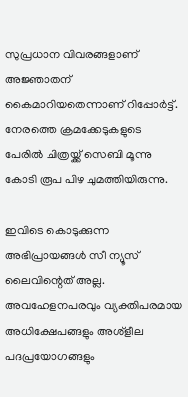സുപ്രധാന വിവരങ്ങളാണ് അജ്ഞാതന് കൈമാറിയതെന്നാണ് റിപ്പോര്‍ട്ട്. നേരത്തെ ക്രമക്കേടുകളുടെ പേരില്‍ ചിത്രയ്ക്ക് സെബി മൂന്നു കോടി രൂപ പിഴ ചുമത്തിയിരുന്നു.

ഇവിടെ കൊടുക്കുന്ന അഭിപ്രായങ്ങള്‍ സീ ന്യൂസ് ലൈവിന്റെത് അല്ല. അവഹേളനപരവും വ്യക്തിപരമായ അധിക്ഷേപങ്ങളും അശ്‌ളീല പദപ്രയോഗങ്ങളും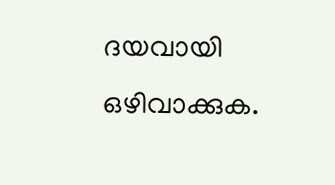ദയവായി ഒഴിവാക്കുക.